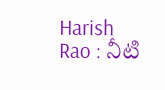Harish Rao : నీటి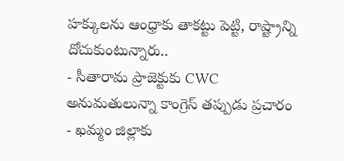హక్కులను ఆంధ్రాకు తాకట్టు పెట్టి, రాష్ట్రాన్ని దోచుకుంటున్నారు..
- సీతారామ ప్రాజెక్టుకు CWC అనుమతులున్నా కాంగ్రెస్ తప్పుడు ప్రచారం
- ఖమ్మం జిల్లాకు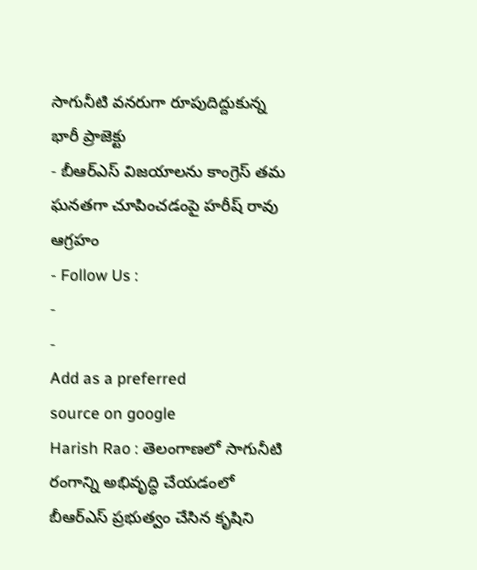సాగునీటి వనరుగా రూపుదిద్దుకున్న భారీ ప్రాజెక్టు
- బీఆర్ఎస్ విజయాలను కాంగ్రెస్ తమ ఘనతగా చూపించడంపై హరీష్ రావు ఆగ్రహం
- Follow Us :
-
-
Add as a preferred
source on google
Harish Rao : తెలంగాణలో సాగునీటి రంగాన్ని అభివృద్ధి చేయడంలో బీఆర్ఎస్ ప్రభుత్వం చేసిన కృషిని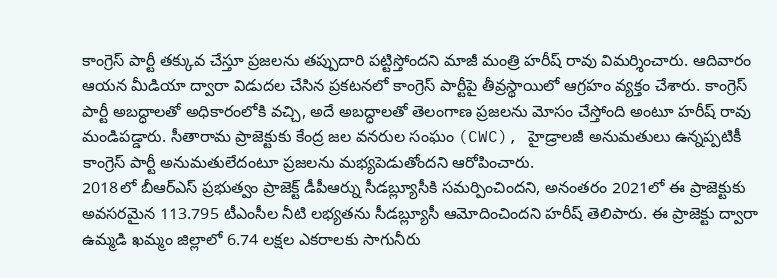కాంగ్రెస్ పార్టీ తక్కువ చేస్తూ ప్రజలను తప్పుదారి పట్టిస్తోందని మాజీ మంత్రి హరీష్ రావు విమర్శించారు. ఆదివారం ఆయన మీడియా ద్వారా విడుదల చేసిన ప్రకటనలో కాంగ్రెస్ పార్టీపై తీవ్రస్థాయిలో ఆగ్రహం వ్యక్తం చేశారు. కాంగ్రెస్ పార్టీ అబద్ధాలతో అధికారంలోకి వచ్చి, అదే అబద్ధాలతో తెలంగాణ ప్రజలను మోసం చేస్తోంది అంటూ హరీష్ రావు మండిపడ్డారు. సీతారామ ప్రాజెక్టుకు కేంద్ర జల వనరుల సంఘం (CWC), హైడ్రాలజీ అనుమతులు ఉన్నప్పటికీ కాంగ్రెస్ పార్టీ అనుమతులేదంటూ ప్రజలను మభ్యపెడుతోందని ఆరోపించారు.
2018లో బీఆర్ఎస్ ప్రభుత్వం ప్రాజెక్ట్ డీపీఆర్ను సీడబ్ల్యూసీకి సమర్పించిందని, అనంతరం 2021లో ఈ ప్రాజెక్టుకు అవసరమైన 113.795 టీఎంసీల నీటి లభ్యతను సీడబ్ల్యూసీ ఆమోదించిందని హరీష్ తెలిపారు. ఈ ప్రాజెక్టు ద్వారా ఉమ్మడి ఖమ్మం జిల్లాలో 6.74 లక్షల ఎకరాలకు సాగునీరు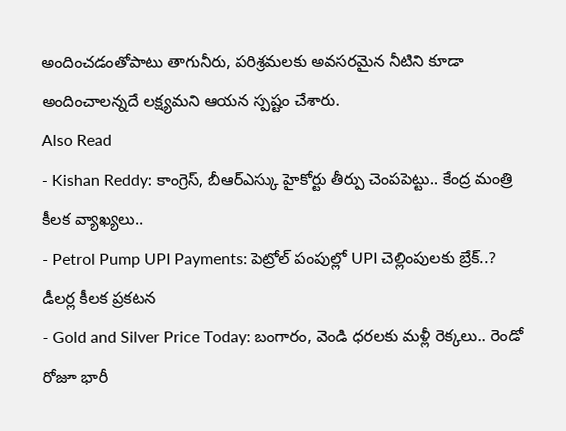అందించడంతోపాటు తాగునీరు, పరిశ్రమలకు అవసరమైన నీటిని కూడా అందించాలన్నదే లక్ష్యమని ఆయన స్పష్టం చేశారు.
Also Read
- Kishan Reddy: కాంగ్రెస్, బీఆర్ఎస్కు హైకోర్టు తీర్పు చెంపపెట్టు.. కేంద్ర మంత్రి కీలక వ్యాఖ్యలు..
- Petrol Pump UPI Payments: పెట్రోల్ పంపుల్లో UPI చెల్లింపులకు బ్రేక్..? డీలర్ల కీలక ప్రకటన
- Gold and Silver Price Today: బంగారం, వెండి ధరలకు మళ్లీ రెక్కలు.. రెండో రోజూ భారీ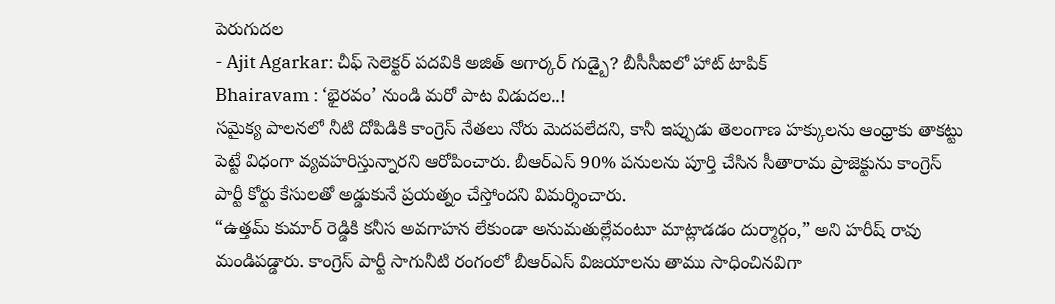పెరుగుదల
- Ajit Agarkar: చీఫ్ సెలెక్టర్ పదవికి అజిత్ అగార్కర్ గుడ్బై? బీసీసీఐలో హాట్ టాపిక్
Bhairavam : ‘భైరవం’ నుండి మరో పాట విడుదల..!
సమైక్య పాలనలో నీటి దోపిడికి కాంగ్రెస్ నేతలు నోరు మెదపలేదని, కానీ ఇప్పుడు తెలంగాణ హక్కులను ఆంధ్రాకు తాకట్టు పెట్టే విధంగా వ్యవహరిస్తున్నారని ఆరోపించారు. బీఆర్ఎస్ 90% పనులను పూర్తి చేసిన సీతారామ ప్రాజెక్టును కాంగ్రెస్ పార్టీ కోర్టు కేసులతో అడ్డుకునే ప్రయత్నం చేస్తోందని విమర్శించారు.
“ఉత్తమ్ కుమార్ రెడ్డికి కనీస అవగాహన లేకుండా అనుమతుల్లేవంటూ మాట్లాడడం దుర్మార్గం,” అని హరీష్ రావు మండిపడ్డారు. కాంగ్రెస్ పార్టీ సాగునీటి రంగంలో బీఆర్ఎస్ విజయాలను తాము సాధించినవిగా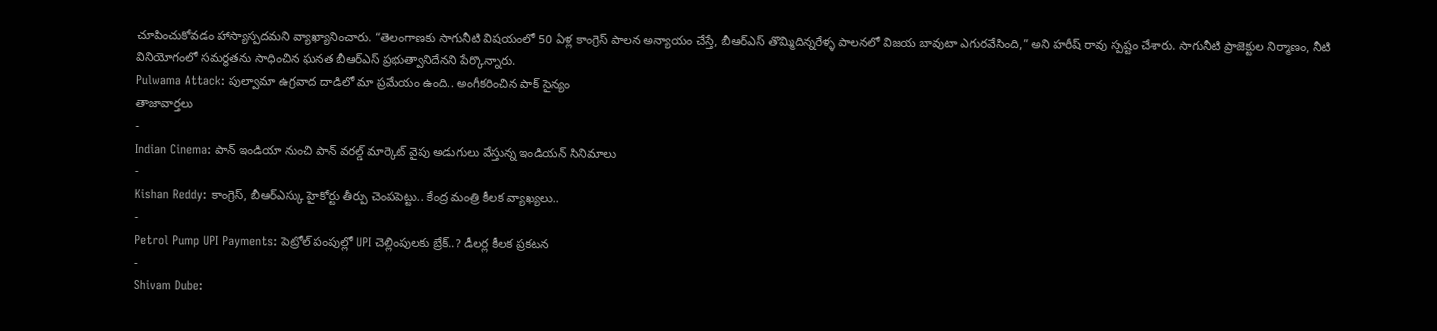చూపించుకోవడం హాస్యాస్పదమని వ్యాఖ్యానించారు. “తెలంగాణకు సాగునీటి విషయంలో 50 ఏళ్ల కాంగ్రెస్ పాలన అన్యాయం చేస్తే, బీఆర్ఎస్ తొమ్మిదిన్నరేళ్ళ పాలనలో విజయ బావుటా ఎగురవేసింది,” అని హరీష్ రావు స్పష్టం చేశారు. సాగునీటి ప్రాజెక్టుల నిర్మాణం, నీటి వినియోగంలో సమర్థతను సాధించిన ఘనత బీఆర్ఎస్ ప్రభుత్వానిదేనని పేర్కొన్నారు.
Pulwama Attack: పుల్వామా ఉగ్రవాద దాడిలో మా ప్రమేయం ఉంది.. అంగీకరించిన పాక్ సైన్యం
తాజావార్తలు
-
Indian Cinema: పాన్ ఇండియా నుంచి పాన్ వరల్డ్ మార్కెట్ వైపు అడుగులు వేస్తున్న ఇండియన్ సినిమాలు
-
Kishan Reddy: కాంగ్రెస్, బీఆర్ఎస్కు హైకోర్టు తీర్పు చెంపపెట్టు.. కేంద్ర మంత్రి కీలక వ్యాఖ్యలు..
-
Petrol Pump UPI Payments: పెట్రోల్ పంపుల్లో UPI చెల్లింపులకు బ్రేక్..? డీలర్ల కీలక ప్రకటన
-
Shivam Dube: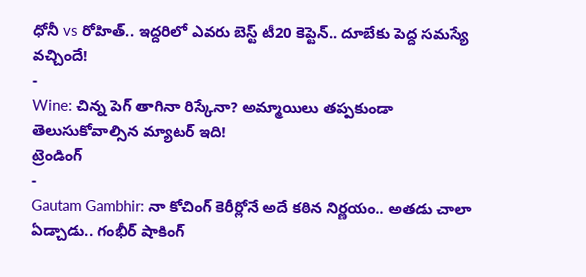ధోనీ vs రోహిత్.. ఇద్దరిలో ఎవరు బెస్ట్ టీ20 కెప్టెన్.. దూబేకు పెద్ద సమస్యే వచ్చిందే!
-
Wine: చిన్న పెగ్ తాగినా రిస్కేనా? అమ్మాయిలు తప్పకుండా తెలుసుకోవాల్సిన మ్యాటర్ ఇది!
ట్రెండింగ్
-
Gautam Gambhir: నా కోచింగ్ కెరీర్లోనే అదే కఠిన నిర్ణయం.. అతడు చాలా ఏడ్చాడు.. గంభీర్ షాకింగ్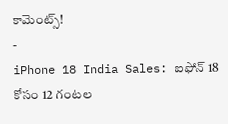కామెంట్స్!
-
iPhone 18 India Sales: ఐఫోన్ 18 కోసం 12 గంటల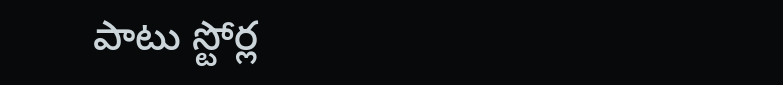పాటు స్టోర్ల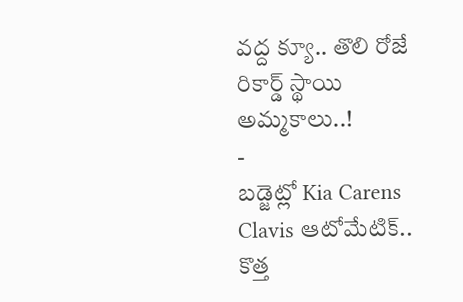వద్ద క్యూ.. తొలి రోజే రికార్డ్ స్థాయి అమ్మకాలు..!
-
బడ్జెట్లో Kia Carens Clavis ఆటోమేటిక్.. కొత్త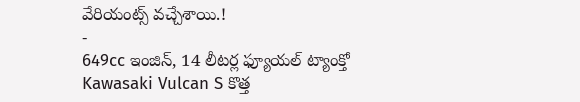వేరియంట్స్ వచ్చేశాయి.!
-
649cc ఇంజిన్, 14 లీటర్ల ఫ్యూయల్ ట్యాంక్తో Kawasaki Vulcan S కొత్త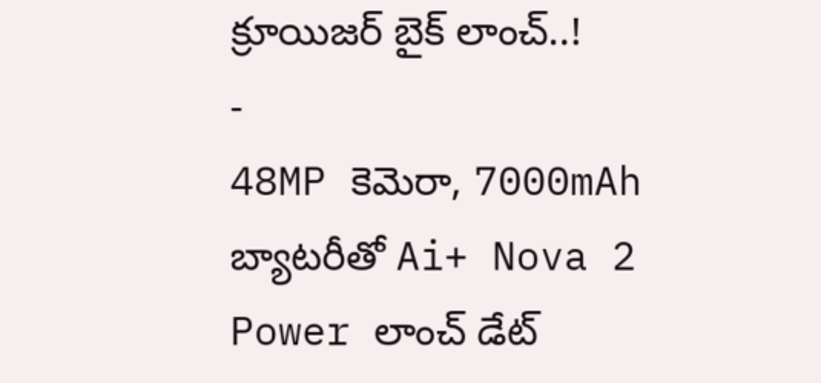క్రూయిజర్ బైక్ లాంచ్..!
-
48MP కెమెరా, 7000mAh బ్యాటరీతో Ai+ Nova 2 Power లాంచ్ డేట్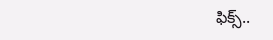ఫిక్స్..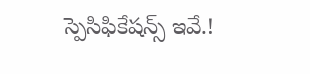స్పెసిఫికేషన్స్ ఇవే.!